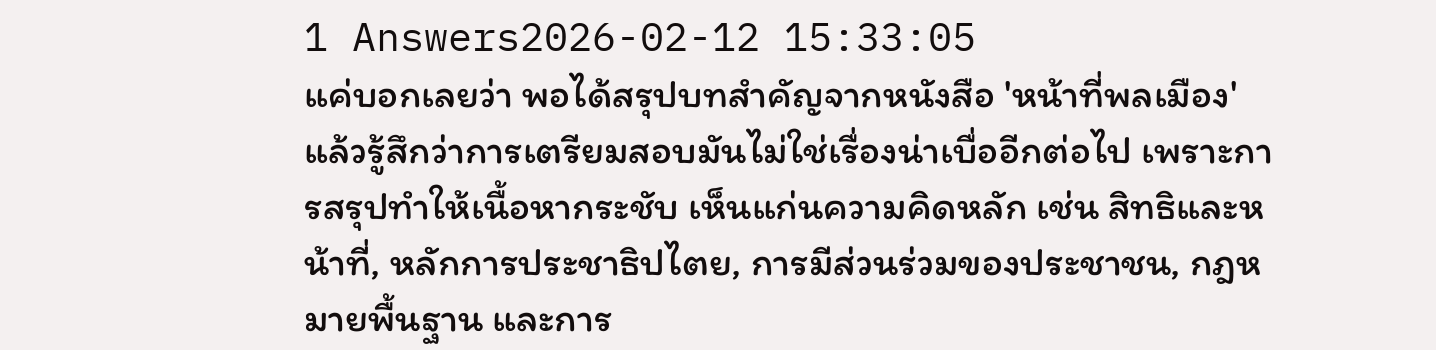1 Answers2026-02-12 15:33:05
แค่บอกเลยว่า พอได้สรุปบทสำคัญจากหนังสือ 'หน้าที่พลเมือง' แล้วรู้สึกว่าการเตรียมสอบมันไม่ใช่เรื่องน่าเบื่ออีกต่อไป เพราะการสรุปทำให้เนื้อหากระชับ เห็นแก่นความคิดหลัก เช่น สิทธิและหน้าที่, หลักการประชาธิปไตย, การมีส่วนร่วมของประชาชน, กฎหมายพื้นฐาน และการ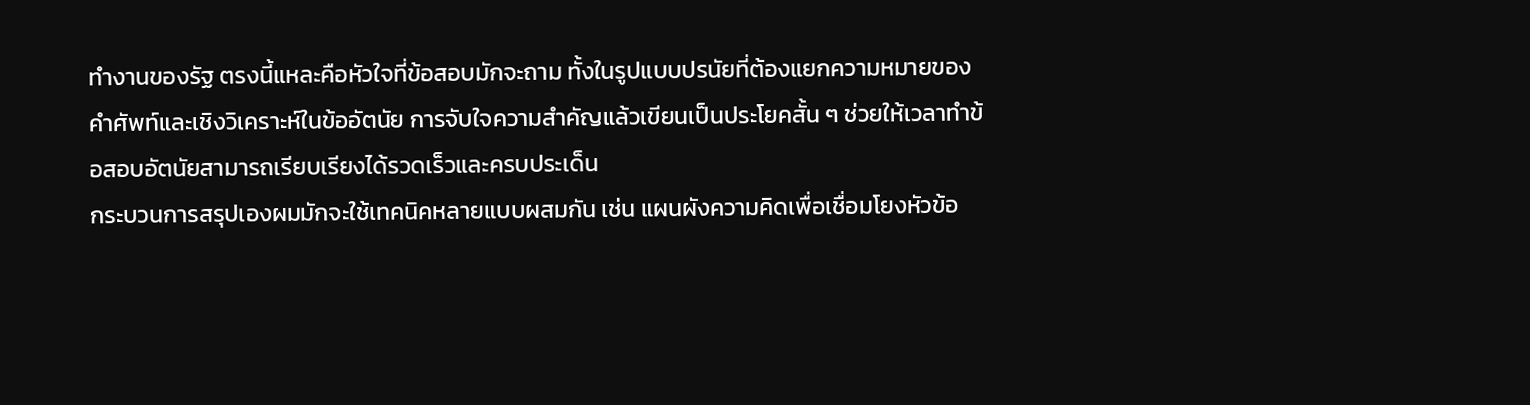ทำงานของรัฐ ตรงนี้แหละคือหัวใจที่ข้อสอบมักจะถาม ทั้งในรูปแบบปรนัยที่ต้องแยกความหมายของคำศัพท์และเชิงวิเคราะห์ในข้ออัตนัย การจับใจความสำคัญแล้วเขียนเป็นประโยคสั้น ๆ ช่วยให้เวลาทำข้อสอบอัตนัยสามารถเรียบเรียงได้รวดเร็วและครบประเด็น
กระบวนการสรุปเองผมมักจะใช้เทคนิคหลายแบบผสมกัน เช่น แผนผังความคิดเพื่อเชื่อมโยงหัวข้อ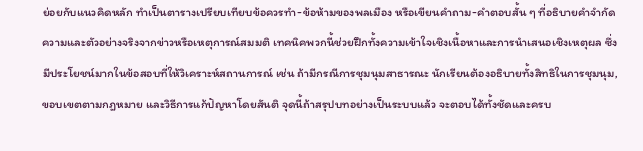ย่อยกับแนวคิดหลัก ทำเป็นตารางเปรียบเทียบข้อควรทำ-ข้อห้ามของพลเมือง หรือเขียนคำถาม-คำตอบสั้น ๆ ที่อธิบายคำจำกัดความและตัวอย่างจริงจากข่าวหรือเหตุการณ์สมมติ เทคนิคพวกนี้ช่วยฝึกทั้งความเข้าใจเชิงเนื้อหาและการนำเสนอเชิงเหตุผล ซึ่งมีประโยชน์มากในข้อสอบที่ให้วิเคราะห์สถานการณ์ เช่น ถ้ามีกรณีการชุมนุมสาธารณะ นักเรียนต้องอธิบายทั้งสิทธิในการชุมนุม, ขอบเขตตามกฎหมาย และวิธีการแก้ปัญหาโดยสันติ จุดนี้ถ้าสรุปบทอย่างเป็นระบบแล้ว จะตอบได้ทั้งชัดและครบ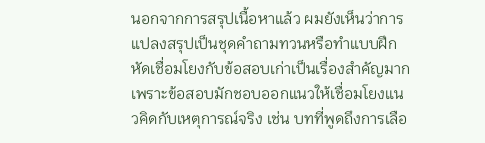นอกจากการสรุปเนื้อหาแล้ว ผมยังเห็นว่าการแปลงสรุปเป็นชุดคำถามทวนหรือทำแบบฝึกหัดเชื่อมโยงกับข้อสอบเก่าเป็นเรื่องสำคัญมาก เพราะข้อสอบมักชอบออกแนวให้เชื่อมโยงแนวคิดกับเหตุการณ์จริง เช่น บทที่พูดถึงการเลือ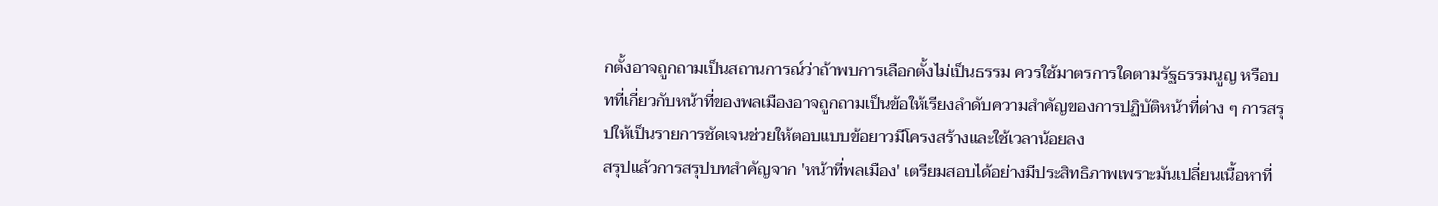กตั้งอาจถูกถามเป็นสถานการณ์ว่าถ้าพบการเลือกตั้งไม่เป็นธรรม ควรใช้มาตรการใดตามรัฐธรรมนูญ หรือบทที่เกี่ยวกับหน้าที่ของพลเมืองอาจถูกถามเป็นข้อให้เรียงลำดับความสำคัญของการปฏิบัติหน้าที่ต่าง ๆ การสรุปให้เป็นรายการชัดเจนช่วยให้ตอบแบบข้อยาวมีโครงสร้างและใช้เวลาน้อยลง
สรุปแล้วการสรุปบทสำคัญจาก 'หน้าที่พลเมือง' เตรียมสอบได้อย่างมีประสิทธิภาพเพราะมันเปลี่ยนเนื้อหาที่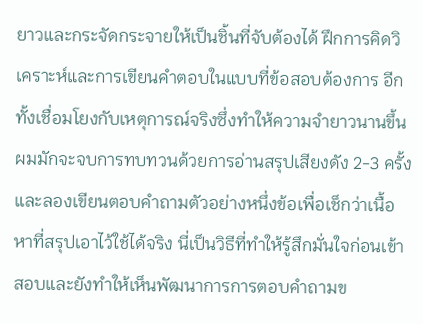ยาวและกระจัดกระจายให้เป็นชิ้นที่จับต้องได้ ฝึกการคิดวิเคราะห์และการเขียนคำตอบในแบบที่ข้อสอบต้องการ อีกทั้งเชื่อมโยงกับเหตุการณ์จริงซึ่งทำให้ความจำยาวนานขึ้น ผมมักจะจบการทบทวนด้วยการอ่านสรุปเสียงดัง 2-3 ครั้งและลองเขียนตอบคำถามตัวอย่างหนึ่งข้อเพื่อเช็กว่าเนื้อหาที่สรุปเอาไว้ใช้ได้จริง นี่เป็นวิธีที่ทำให้รู้สึกมั่นใจก่อนเข้าสอบและยังทำให้เห็นพัฒนาการการตอบคำถามข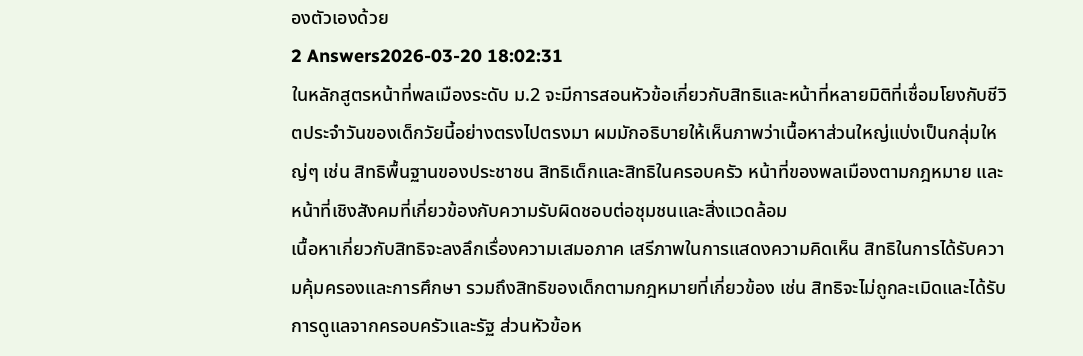องตัวเองด้วย
2 Answers2026-03-20 18:02:31
ในหลักสูตรหน้าที่พลเมืองระดับ ม.2 จะมีการสอนหัวข้อเกี่ยวกับสิทธิและหน้าที่หลายมิติที่เชื่อมโยงกับชีวิตประจำวันของเด็กวัยนี้อย่างตรงไปตรงมา ผมมักอธิบายให้เห็นภาพว่าเนื้อหาส่วนใหญ่แบ่งเป็นกลุ่มใหญ่ๆ เช่น สิทธิพื้นฐานของประชาชน สิทธิเด็กและสิทธิในครอบครัว หน้าที่ของพลเมืองตามกฎหมาย และหน้าที่เชิงสังคมที่เกี่ยวข้องกับความรับผิดชอบต่อชุมชนและสิ่งแวดล้อม
เนื้อหาเกี่ยวกับสิทธิจะลงลึกเรื่องความเสมอภาค เสรีภาพในการแสดงความคิดเห็น สิทธิในการได้รับความคุ้มครองและการศึกษา รวมถึงสิทธิของเด็กตามกฎหมายที่เกี่ยวข้อง เช่น สิทธิจะไม่ถูกละเมิดและได้รับการดูแลจากครอบครัวและรัฐ ส่วนหัวข้อห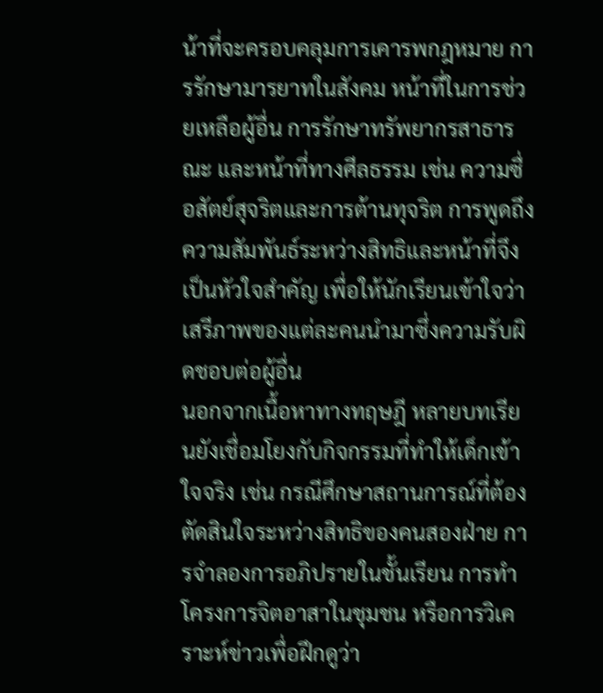น้าที่จะครอบคลุมการเคารพกฎหมาย การรักษามารยาทในสังคม หน้าที่ในการช่วยเหลือผู้อื่น การรักษาทรัพยากรสาธารณะ และหน้าที่ทางศีลธรรม เช่น ความซื่อสัตย์สุจริตและการต้านทุจริต การพูดถึงความสัมพันธ์ระหว่างสิทธิและหน้าที่จึงเป็นหัวใจสำคัญ เพื่อให้นักเรียนเข้าใจว่าเสรีภาพของแต่ละคนนำมาซึ่งความรับผิดชอบต่อผู้อื่น
นอกจากเนื้อหาทางทฤษฎี หลายบทเรียนยังเชื่อมโยงกับกิจกรรมที่ทำให้เด็กเข้าใจจริง เช่น กรณีศึกษาสถานการณ์ที่ต้องตัดสินใจระหว่างสิทธิของคนสองฝ่าย การจำลองการอภิปรายในชั้นเรียน การทำโครงการจิตอาสาในชุมชน หรือการวิเคราะห์ข่าวเพื่อฝึกดูว่า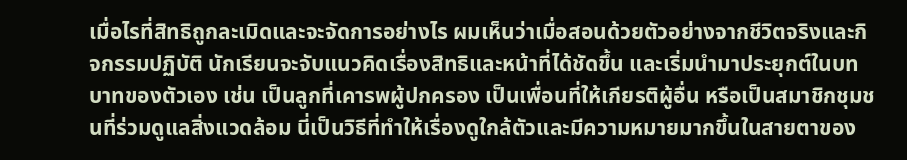เมื่อไรที่สิทธิถูกละเมิดและจะจัดการอย่างไร ผมเห็นว่าเมื่อสอนด้วยตัวอย่างจากชีวิตจริงและกิจกรรมปฏิบัติ นักเรียนจะจับแนวคิดเรื่องสิทธิและหน้าที่ได้ชัดขึ้น และเริ่มนำมาประยุกต์ในบทบาทของตัวเอง เช่น เป็นลูกที่เคารพผู้ปกครอง เป็นเพื่อนที่ให้เกียรติผู้อื่น หรือเป็นสมาชิกชุมชนที่ร่วมดูแลสิ่งแวดล้อม นี่เป็นวิธีที่ทำให้เรื่องดูใกล้ตัวและมีความหมายมากขึ้นในสายตาของ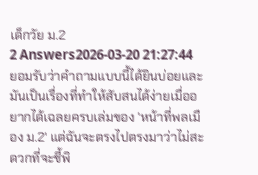เด็กวัย ม.2
2 Answers2026-03-20 21:27:44
ยอมรับว่าคำถามแบบนี้ได้ยินบ่อยและมันเป็นเรื่องที่ทำให้สับสนได้ง่ายเมื่ออยากได้เฉลยครบเล่มของ 'หน้าที่พลเมือง ม.2' แต่ฉันจะตรงไปตรงมาว่าไม่สะดวกที่จะชี้พิ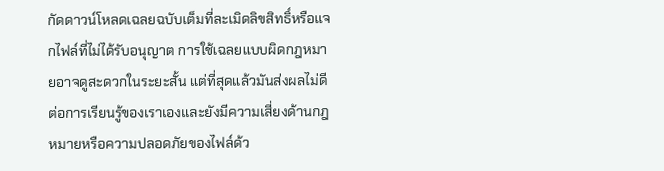กัดดาวน์โหลดเฉลยฉบับเต็มที่ละเมิดลิขสิทธิ์หรือแจกไฟล์ที่ไม่ได้รับอนุญาต การใช้เฉลยแบบผิดกฎหมายอาจดูสะดวกในระยะสั้น แต่ที่สุดแล้วมันส่งผลไม่ดีต่อการเรียนรู้ของเราเองและยังมีความเสี่ยงด้านกฎหมายหรือความปลอดภัยของไฟล์ด้ว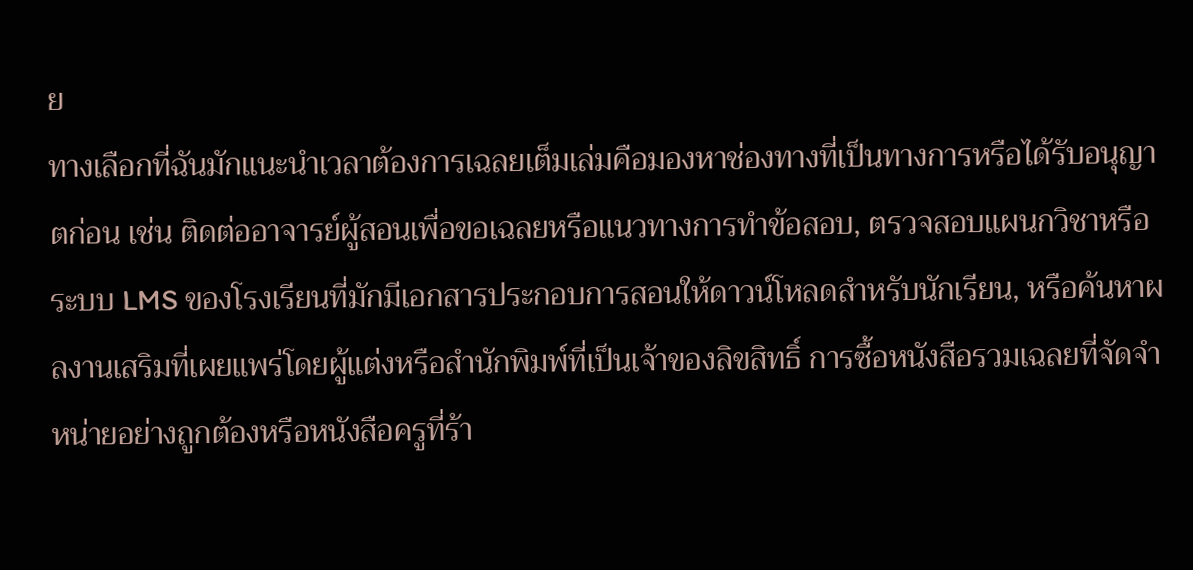ย
ทางเลือกที่ฉันมักแนะนำเวลาต้องการเฉลยเต็มเล่มคือมองหาช่องทางที่เป็นทางการหรือได้รับอนุญาตก่อน เช่น ติดต่ออาจารย์ผู้สอนเพื่อขอเฉลยหรือแนวทางการทำข้อสอบ, ตรวจสอบแผนกวิชาหรือระบบ LMS ของโรงเรียนที่มักมีเอกสารประกอบการสอนให้ดาวน์โหลดสำหรับนักเรียน, หรือค้นหาผลงานเสริมที่เผยแพร่โดยผู้แต่งหรือสำนักพิมพ์ที่เป็นเจ้าของลิขสิทธิ์ การซื้อหนังสือรวมเฉลยที่จัดจำหน่ายอย่างถูกต้องหรือหนังสือครูที่ร้า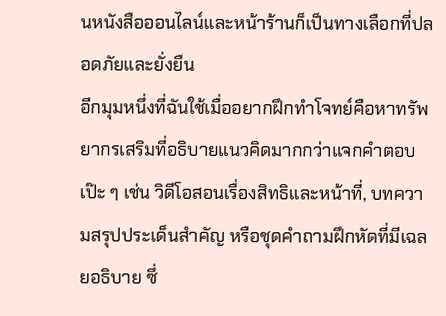นหนังสือออนไลน์และหน้าร้านก็เป็นทางเลือกที่ปลอดภัยและยั่งยืน
อีกมุมหนึ่งที่ฉันใช้เมื่ออยากฝึกทำโจทย์คือหาทรัพยากรเสริมที่อธิบายแนวคิดมากกว่าแจกคำตอบเป๊ะ ๆ เช่น วิดีโอสอนเรื่องสิทธิและหน้าที่, บทความสรุปประเด็นสำคัญ หรือชุดคำถามฝึกหัดที่มีเฉลยอธิบาย ซึ่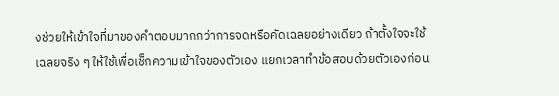งช่วยให้เข้าใจที่มาของคำตอบมากกว่าการจดหรือคัดเฉลยอย่างเดียว ถ้าตั้งใจจะใช้เฉลยจริง ๆ ให้ใช้เพื่อเช็กความเข้าใจของตัวเอง แยกเวลาทำข้อสอบด้วยตัวเองก่อน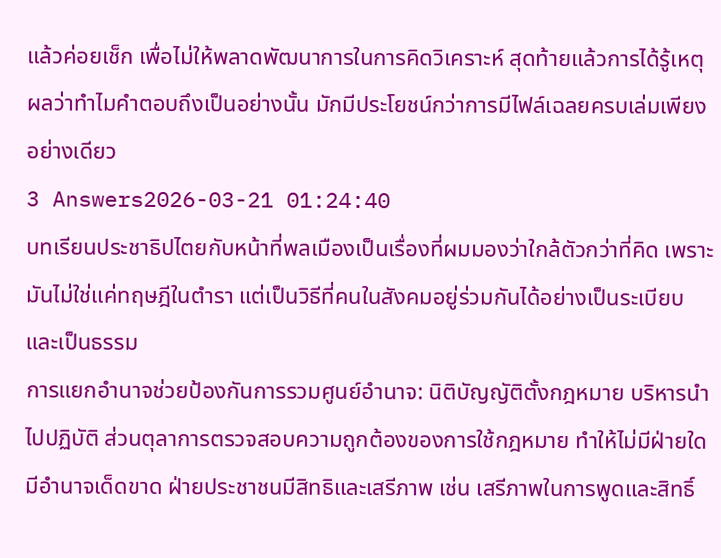แล้วค่อยเช็ก เพื่อไม่ให้พลาดพัฒนาการในการคิดวิเคราะห์ สุดท้ายแล้วการได้รู้เหตุผลว่าทำไมคำตอบถึงเป็นอย่างนั้น มักมีประโยชน์กว่าการมีไฟล์เฉลยครบเล่มเพียงอย่างเดียว
3 Answers2026-03-21 01:24:40
บทเรียนประชาธิปไตยกับหน้าที่พลเมืองเป็นเรื่องที่ผมมองว่าใกล้ตัวกว่าที่คิด เพราะมันไม่ใช่แค่ทฤษฎีในตำรา แต่เป็นวิธีที่คนในสังคมอยู่ร่วมกันได้อย่างเป็นระเบียบและเป็นธรรม
การแยกอำนาจช่วยป้องกันการรวมศูนย์อำนาจ: นิติบัญญัติตั้งกฎหมาย บริหารนำไปปฏิบัติ ส่วนตุลาการตรวจสอบความถูกต้องของการใช้กฎหมาย ทำให้ไม่มีฝ่ายใดมีอำนาจเด็ดขาด ฝ่ายประชาชนมีสิทธิและเสรีภาพ เช่น เสรีภาพในการพูดและสิทธิ์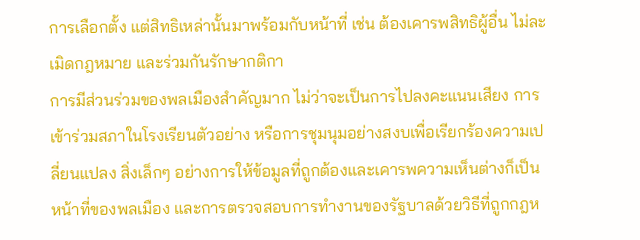การเลือกตั้ง แต่สิทธิเหล่านั้นมาพร้อมกับหน้าที่ เช่น ต้องเคารพสิทธิผู้อื่น ไม่ละเมิดกฎหมาย และร่วมกันรักษากติกา
การมีส่วนร่วมของพลเมืองสำคัญมาก ไม่ว่าจะเป็นการไปลงคะแนนเสียง การเข้าร่วมสภาในโรงเรียนตัวอย่าง หรือการชุมนุมอย่างสงบเพื่อเรียกร้องความเปลี่ยนแปลง สิ่งเล็กๆ อย่างการให้ข้อมูลที่ถูกต้องและเคารพความเห็นต่างก็เป็นหน้าที่ของพลเมือง และการตรวจสอบการทำงานของรัฐบาลด้วยวิธีที่ถูกกฎห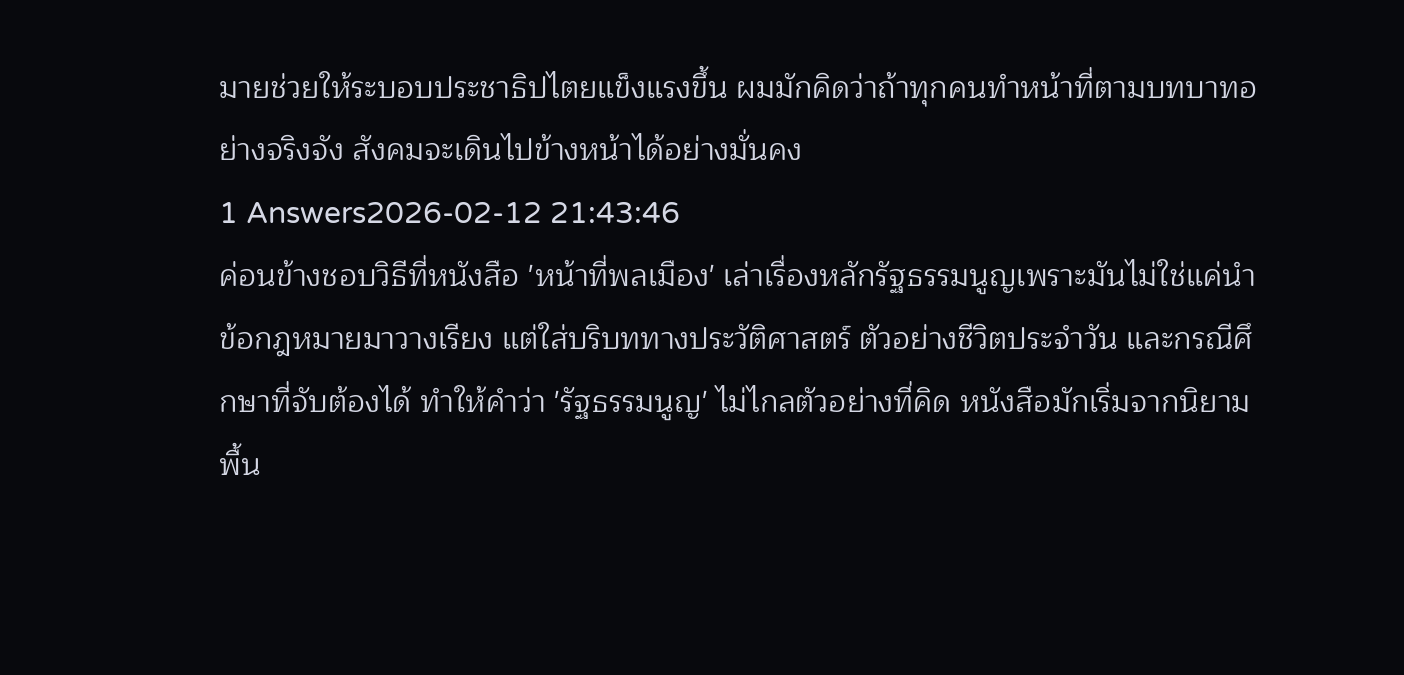มายช่วยให้ระบอบประชาธิปไตยแข็งแรงขึ้น ผมมักคิดว่าถ้าทุกคนทำหน้าที่ตามบทบาทอย่างจริงจัง สังคมจะเดินไปข้างหน้าได้อย่างมั่นคง
1 Answers2026-02-12 21:43:46
ค่อนข้างชอบวิธีที่หนังสือ 'หน้าที่พลเมือง' เล่าเรื่องหลักรัฐธรรมนูญเพราะมันไม่ใช่แค่นำข้อกฎหมายมาวางเรียง แต่ใส่บริบททางประวัติศาสตร์ ตัวอย่างชีวิตประจำวัน และกรณีศึกษาที่จับต้องได้ ทำให้คำว่า 'รัฐธรรมนูญ' ไม่ไกลตัวอย่างที่คิด หนังสือมักเริ่มจากนิยามพื้น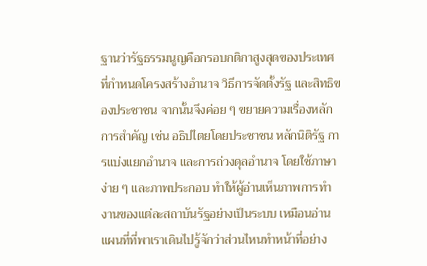ฐานว่ารัฐธรรมนูญคือกรอบกติกาสูงสุดของประเทศ ที่กำหนดโครงสร้างอำนาจ วิธีการจัดตั้งรัฐ และสิทธิของประชาชน จากนั้นจึงค่อย ๆ ขยายความเรื่องหลักการสำคัญ เช่น อธิปไตยโดยประชาชน หลักนิติรัฐ การแบ่งแยกอำนาจ และการถ่วงดุลอำนาจ โดยใช้ภาษาง่าย ๆ และภาพประกอบ ทำให้ผู้อ่านเห็นภาพการทำงานของแต่ละสถาบันรัฐอย่างเป็นระบบ เหมือนอ่านแผนที่ที่พาเราเดินไปรู้จักว่าส่วนไหนทำหน้าที่อย่าง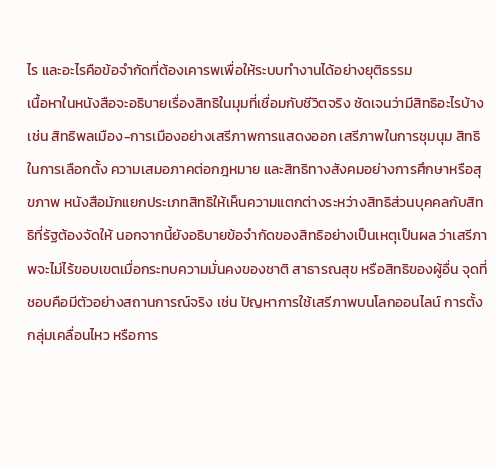ไร และอะไรคือข้อจำกัดที่ต้องเคารพเพื่อให้ระบบทำงานได้อย่างยุติธรรม
เนื้อหาในหนังสือจะอธิบายเรื่องสิทธิในมุมที่เชื่อมกับชีวิตจริง ชัดเจนว่ามีสิทธิอะไรบ้าง เช่น สิทธิพลเมือง-การเมืองอย่างเสรีภาพการแสดงออก เสรีภาพในการชุมนุม สิทธิในการเลือกตั้ง ความเสมอภาคต่อกฎหมาย และสิทธิทางสังคมอย่างการศึกษาหรือสุขภาพ หนังสือมักแยกประเภทสิทธิให้เห็นความแตกต่างระหว่างสิทธิส่วนบุคคลกับสิทธิที่รัฐต้องจัดให้ นอกจากนี้ยังอธิบายข้อจำกัดของสิทธิอย่างเป็นเหตุเป็นผล ว่าเสรีภาพจะไม่ไร้ขอบเขตเมื่อกระทบความมั่นคงของชาติ สาธารณสุข หรือสิทธิของผู้อื่น จุดที่ชอบคือมีตัวอย่างสถานการณ์จริง เช่น ปัญหาการใช้เสรีภาพบนโลกออนไลน์ การตั้งกลุ่มเคลื่อนไหว หรือการ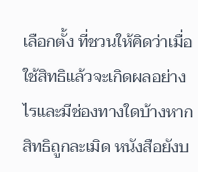เลือกตั้ง ที่ชวนให้คิดว่าเมื่อใช้สิทธิแล้วจะเกิดผลอย่างไรและมีช่องทางใดบ้างหากสิทธิถูกละเมิด หนังสือยังบ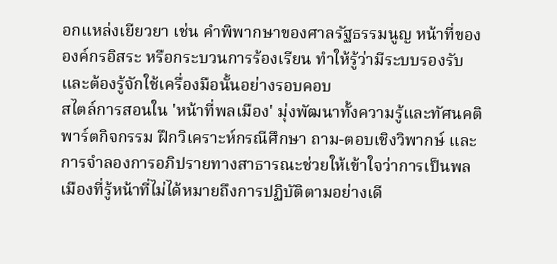อกแหล่งเยียวยา เช่น คำพิพากษาของศาลรัฐธรรมนูญ หน้าที่ขององค์กรอิสระ หรือกระบวนการร้องเรียน ทำให้รู้ว่ามีระบบรองรับและต้องรู้จักใช้เครื่องมือนั้นอย่างรอบคอบ
สไตล์การสอนใน 'หน้าที่พลเมือง' มุ่งพัฒนาทั้งความรู้และทัศนคติ พาร์ตกิจกรรม ฝึกวิเคราะห์กรณีศึกษา ถาม-ตอบเชิงวิพากษ์ และการจำลองการอภิปรายทางสาธารณะช่วยให้เข้าใจว่าการเป็นพลเมืองที่รู้หน้าที่ไม่ได้หมายถึงการปฏิบัติตามอย่างเดี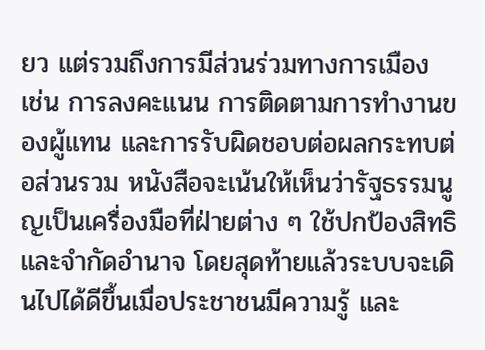ยว แต่รวมถึงการมีส่วนร่วมทางการเมือง เช่น การลงคะแนน การติดตามการทำงานของผู้แทน และการรับผิดชอบต่อผลกระทบต่อส่วนรวม หนังสือจะเน้นให้เห็นว่ารัฐธรรมนูญเป็นเครื่องมือที่ฝ่ายต่าง ๆ ใช้ปกป้องสิทธิและจำกัดอำนาจ โดยสุดท้ายแล้วระบบจะเดินไปได้ดีขึ้นเมื่อประชาชนมีความรู้ และ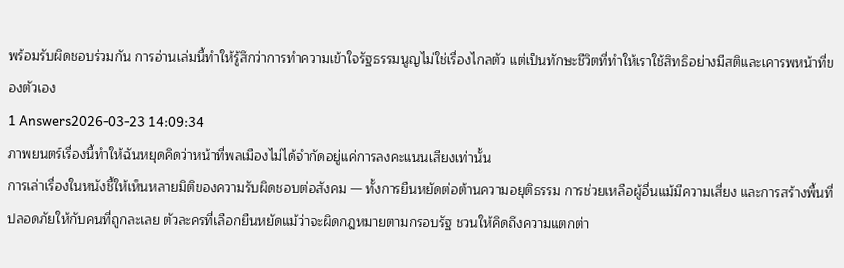พร้อมรับผิดชอบร่วมกัน การอ่านเล่มนี้ทำให้รู้สึกว่าการทำความเข้าใจรัฐธรรมนูญไม่ใช่เรื่องไกลตัว แต่เป็นทักษะชีวิตที่ทำให้เราใช้สิทธิอย่างมีสติและเคารพหน้าที่ของตัวเอง
1 Answers2026-03-23 14:09:34
ภาพยนตร์เรื่องนี้ทำให้ฉันหยุดคิดว่าหน้าที่พลเมืองไม่ได้จำกัดอยู่แค่การลงคะแนนเสียงเท่านั้น
การเล่าเรื่องในหนังชี้ให้เห็นหลายมิติของความรับผิดชอบต่อสังคม — ทั้งการยืนหยัดต่อต้านความอยุติธรรม การช่วยเหลือผู้อื่นแม้มีความเสี่ยง และการสร้างพื้นที่ปลอดภัยให้กับคนที่ถูกละเลย ตัวละครที่เลือกยืนหยัดแม้ว่าจะผิดกฎหมายตามกรอบรัฐ ชวนให้คิดถึงความแตกต่า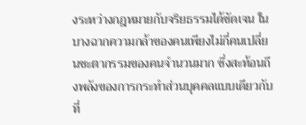งระหว่างกฎหมายกับจริยธรรมได้ชัดเจน ในบางฉากความกล้าของคนเพียงไม่กี่คนเปลี่ยนชะตากรรมของคนจำนวนมาก ซึ่งสะท้อนถึงพลังของการกระทำส่วนบุคคลแบบเดียวกับที่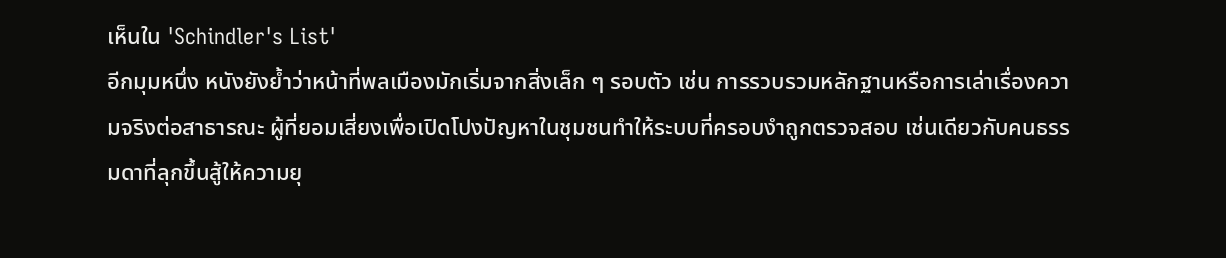เห็นใน 'Schindler's List'
อีกมุมหนึ่ง หนังยังย้ำว่าหน้าที่พลเมืองมักเริ่มจากสิ่งเล็ก ๆ รอบตัว เช่น การรวบรวมหลักฐานหรือการเล่าเรื่องความจริงต่อสาธารณะ ผู้ที่ยอมเสี่ยงเพื่อเปิดโปงปัญหาในชุมชนทำให้ระบบที่ครอบงำถูกตรวจสอบ เช่นเดียวกับคนธรรมดาที่ลุกขึ้นสู้ให้ความยุ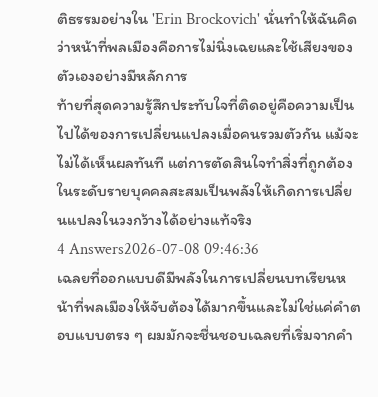ติธรรมอย่างใน 'Erin Brockovich' นั่นทำให้ฉันคิดว่าหน้าที่พลเมืองคือการไม่นิ่งเฉยและใช้เสียงของตัวเองอย่างมีหลักการ
ท้ายที่สุดความรู้สึกประทับใจที่ติดอยู่คือความเป็นไปได้ของการเปลี่ยนแปลงเมื่อคนรวมตัวกัน แม้จะไม่ได้เห็นผลทันที แต่การตัดสินใจทำสิ่งที่ถูกต้องในระดับรายบุคคลสะสมเป็นพลังให้เกิดการเปลี่ยนแปลงในวงกว้างได้อย่างแท้จริง
4 Answers2026-07-08 09:46:36
เฉลยที่ออกแบบดีมีพลังในการเปลี่ยนบทเรียนหน้าที่พลเมืองให้จับต้องได้มากขึ้นและไม่ใช่แค่คำตอบแบบตรง ๆ ผมมักจะชื่นชอบเฉลยที่เริ่มจากคำ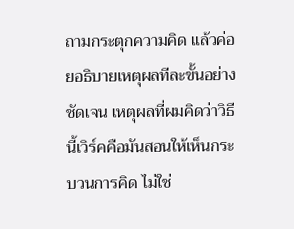ถามกระตุกความคิด แล้วค่อยอธิบายเหตุผลทีละขั้นอย่างชัดเจน เหตุผลที่ผมคิดว่าวิธีนี้เวิร์คคือมันสอนให้เห็นกระบวนการคิด ไม่ใช่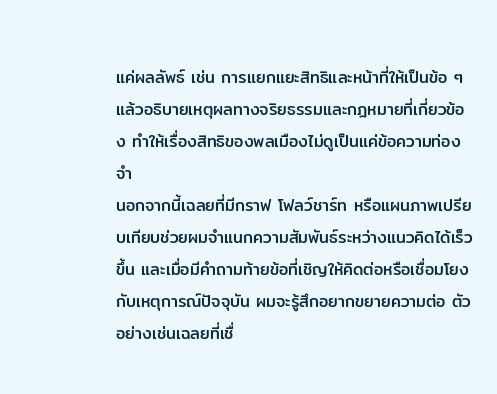แค่ผลลัพธ์ เช่น การแยกแยะสิทธิและหน้าที่ให้เป็นข้อ ๆ แล้วอธิบายเหตุผลทางจริยธรรมและกฎหมายที่เกี่ยวข้อง ทำให้เรื่องสิทธิของพลเมืองไม่ดูเป็นแค่ข้อความท่องจำ
นอกจากนี้เฉลยที่มีกราฟ โฟลว์ชาร์ท หรือแผนภาพเปรียบเทียบช่วยผมจำแนกความสัมพันธ์ระหว่างแนวคิดได้เร็วขึ้น และเมื่อมีคำถามท้ายข้อที่เชิญให้คิดต่อหรือเชื่อมโยงกับเหตุการณ์ปัจจุบัน ผมจะรู้สึกอยากขยายความต่อ ตัวอย่างเช่นเฉลยที่เชื่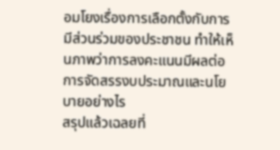อมโยงเรื่องการเลือกตั้งกับการมีส่วนร่วมของประชาชน ทำให้เห็นภาพว่าการลงคะแนนมีผลต่อการจัดสรรงบประมาณและนโยบายอย่างไร
สรุปแล้วเฉลยที่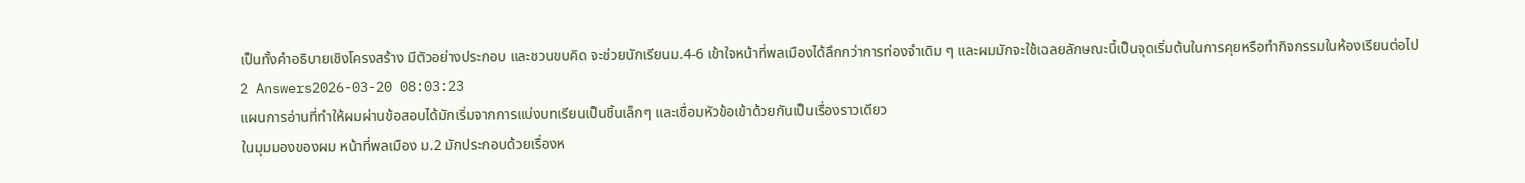เป็นทั้งคำอธิบายเชิงโครงสร้าง มีตัวอย่างประกอบ และชวนขบคิด จะช่วยนักเรียนม.4-6 เข้าใจหน้าที่พลเมืองได้ลึกกว่าการท่องจำเดิม ๆ และผมมักจะใช้เฉลยลักษณะนี้เป็นจุดเริ่มต้นในการคุยหรือทำกิจกรรมในห้องเรียนต่อไป
2 Answers2026-03-20 08:03:23
แผนการอ่านที่ทำให้ผมผ่านข้อสอบได้มักเริ่มจากการแบ่งบทเรียนเป็นชิ้นเล็กๆ และเชื่อมหัวข้อเข้าด้วยกันเป็นเรื่องราวเดียว
ในมุมมองของผม หน้าที่พลเมือง ม.2 มักประกอบด้วยเรื่องห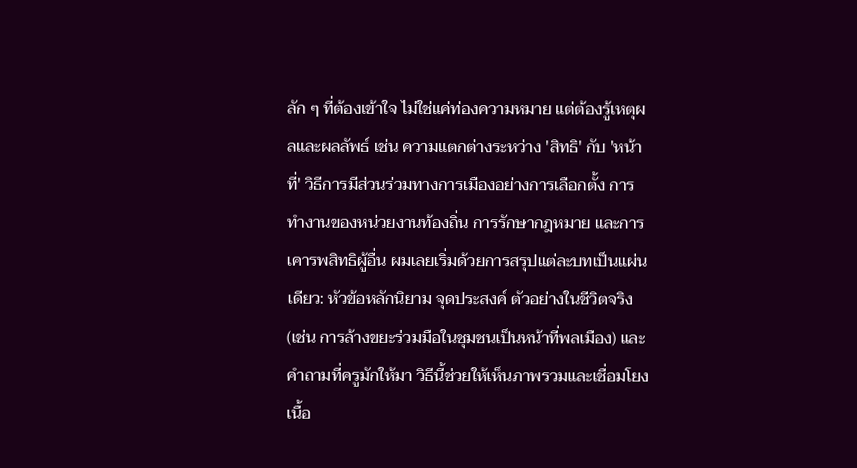ลัก ๆ ที่ต้องเข้าใจ ไม่ใช่แค่ท่องความหมาย แต่ต้องรู้เหตุผลและผลลัพธ์ เช่น ความแตกต่างระหว่าง 'สิทธิ' กับ 'หน้าที่' วิธีการมีส่วนร่วมทางการเมืองอย่างการเลือกตั้ง การทำงานของหน่วยงานท้องถิ่น การรักษากฎหมาย และการเคารพสิทธิผู้อื่น ผมเลยเริ่มด้วยการสรุปแต่ละบทเป็นแผ่นเดียว: หัวข้อหลักนิยาม จุดประสงค์ ตัวอย่างในชีวิตจริง (เช่น การล้างขยะร่วมมือในชุมชนเป็นหน้าที่พลเมือง) และคำถามที่ครูมักให้มา วิธีนี้ช่วยให้เห็นภาพรวมและเชื่อมโยงเนื้อ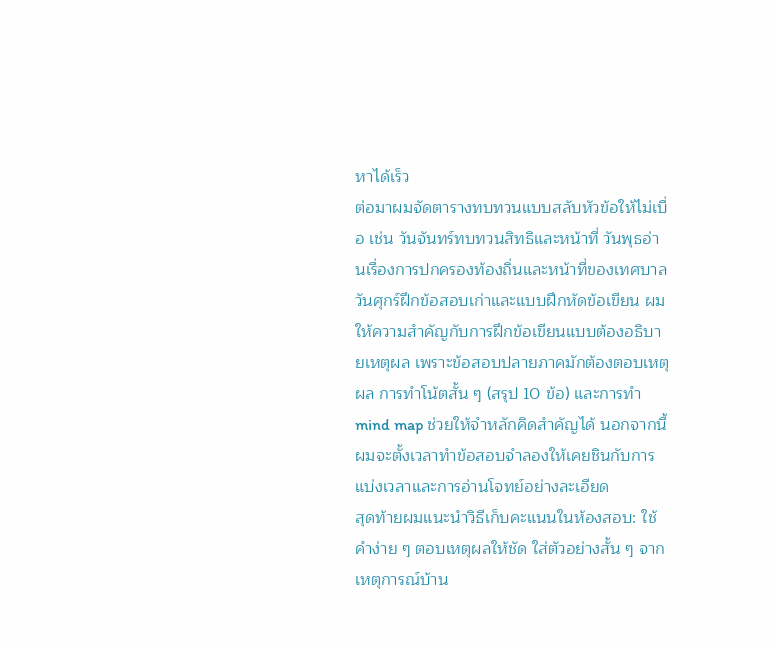หาได้เร็ว
ต่อมาผมจัดตารางทบทวนแบบสลับหัวข้อให้ไม่เบื่อ เช่น วันจันทร์ทบทวนสิทธิและหน้าที่ วันพุธอ่านเรื่องการปกครองท้องถิ่นและหน้าที่ของเทศบาล วันศุกร์ฝึกข้อสอบเก่าและแบบฝึกหัดข้อเขียน ผมให้ความสำคัญกับการฝึกข้อเขียนแบบต้องอธิบายเหตุผล เพราะข้อสอบปลายภาคมักต้องตอบเหตุผล การทำโน้ตสั้น ๆ (สรุป 10 ข้อ) และการทำ mind map ช่วยให้จำหลักคิดสำคัญได้ นอกจากนี้ผมจะตั้งเวลาทำข้อสอบจำลองให้เคยชินกับการแบ่งเวลาและการอ่านโจทย์อย่างละเอียด
สุดท้ายผมแนะนำวิธีเก็บคะแนนในห้องสอบ: ใช้คำง่าย ๆ ตอบเหตุผลให้ชัด ใส่ตัวอย่างสั้น ๆ จากเหตุการณ์บ้าน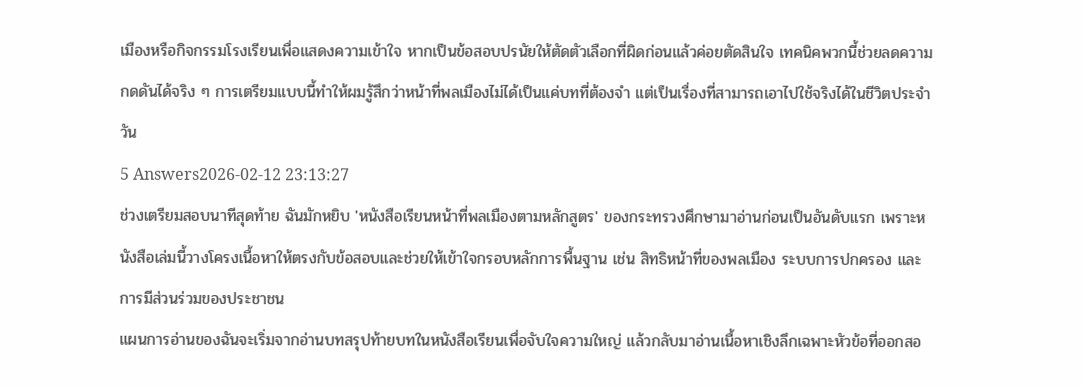เมืองหรือกิจกรรมโรงเรียนเพื่อแสดงความเข้าใจ หากเป็นข้อสอบปรนัยให้ตัดตัวเลือกที่ผิดก่อนแล้วค่อยตัดสินใจ เทคนิคพวกนี้ช่วยลดความกดดันได้จริง ๆ การเตรียมแบบนี้ทำให้ผมรู้สึกว่าหน้าที่พลเมืองไม่ได้เป็นแค่บทที่ต้องจำ แต่เป็นเรื่องที่สามารถเอาไปใช้จริงได้ในชีวิตประจำวัน
5 Answers2026-02-12 23:13:27
ช่วงเตรียมสอบนาทีสุดท้าย ฉันมักหยิบ 'หนังสือเรียนหน้าที่พลเมืองตามหลักสูตร' ของกระทรวงศึกษามาอ่านก่อนเป็นอันดับแรก เพราะหนังสือเล่มนี้วางโครงเนื้อหาให้ตรงกับข้อสอบและช่วยให้เข้าใจกรอบหลักการพื้นฐาน เช่น สิทธิหน้าที่ของพลเมือง ระบบการปกครอง และการมีส่วนร่วมของประชาชน
แผนการอ่านของฉันจะเริ่มจากอ่านบทสรุปท้ายบทในหนังสือเรียนเพื่อจับใจความใหญ่ แล้วกลับมาอ่านเนื้อหาเชิงลึกเฉพาะหัวข้อที่ออกสอ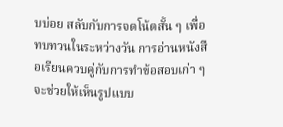บบ่อย สลับกับการจดโน้ตสั้น ๆ เพื่อทบทวนในระหว่างวัน การอ่านหนังสือเรียนควบคู่กับการทำข้อสอบเก่า ๆ จะช่วยให้เห็นรูปแบบ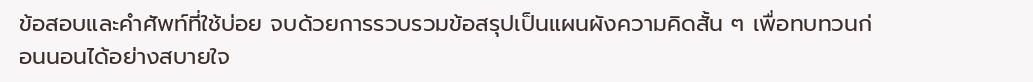ข้อสอบและคำศัพท์ที่ใช้บ่อย จบด้วยการรวบรวมข้อสรุปเป็นแผนผังความคิดสั้น ๆ เพื่อทบทวนก่อนนอนได้อย่างสบายใจ